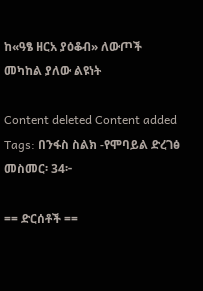ከ«ዓፄ ዘርአ ያዕቆብ» ለውጦች መካከል ያለው ልዩነት

Content deleted Content added
Tags: በንፋስ ስልክ -የሞባይል ድረገፅ
መስመር፡ 34፦

== ድርሰቶች ==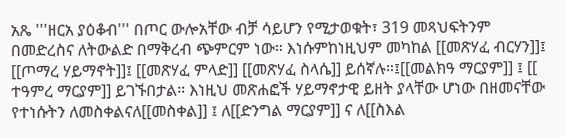አጼ '''ዘርአ ያዕቆብ''' በጦር ውሎአቸው ብቻ ሳይሆን የሚታወቁት፣ 319 መጻህፍትንም በመድረስና ለትውልድ በማቅረብ ጭምርም ነው። እነሱምከነዚህም መካከል [[መጽሃፈ ብርሃን]]፤ [[ጦማረ ሃይማኖት]]፤ [[መጽሃፈ ምላድ]] [[መጽሃፈ ስላሴ]] ይሰኛሉ።፤[[መልክዓ ማርያም]] ፤ [[ ተዓምረ ማርያም]] ይገኙበታል። እነዚህ መጽሐፎች ሃይማኖታዊ ይዘት ያላቸው ሆነው በዘመናቸው የተነሱትን ለመስቀልናለ[[መስቀል]] ፤ ለ[[ድንግል ማርያም]] ና ለ[[ስእል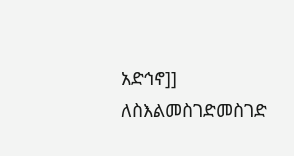አድኅኖ]] ለስእልመስገድመስገድ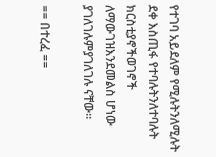የተገባ አይደለም የሚሉትንለሚሉት ደቀ እስጢፋ የተባሉትንለተባሉት ክርስቲያኖችወገኖች ለማውገዝእንደመልስ ሆነው ያገለገሉምያገለገሉ ናቸው።

== በተረፈ ==